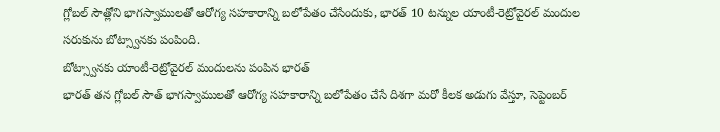గ్లోబల్ సౌత్లోని భాగస్వాములతో ఆరోగ్య సహకారాన్ని బలోపేతం చేసేందుకు, భారత్ 10 టన్నుల యాంటీ-రెట్రోవైరల్ మందుల సరుకును బోట్స్వానకు పంపింది.
బోట్స్వానకు యాంటీ-రెట్రోవైరల్ మందులను పంపిన భారత్
భారత్ తన గ్లోబల్ సౌత్ భాగస్వాములతో ఆరోగ్య సహకారాన్ని బలోపేతం చేసే దిశగా మరో కీలక అడుగు వేస్తూ, సెప్టెంబర్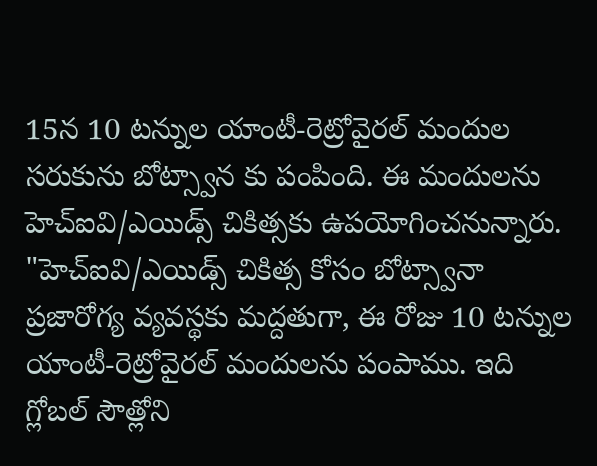15న 10 టన్నుల యాంటీ-రెట్రోవైరల్ మందుల సరుకును బోట్స్వాన కు పంపింది. ఈ మందులను హెచ్ఐవి/ఎయిడ్స్ చికిత్సకు ఉపయోగించనున్నారు.
"హెచ్ఐవి/ఎయిడ్స్ చికిత్స కోసం బోట్స్వానా ప్రజారోగ్య వ్యవస్థకు మద్దతుగా, ఈ రోజు 10 టన్నుల యాంటీ-రెట్రోవైరల్ మందులను పంపాము. ఇది గ్లోబల్ సౌత్లోని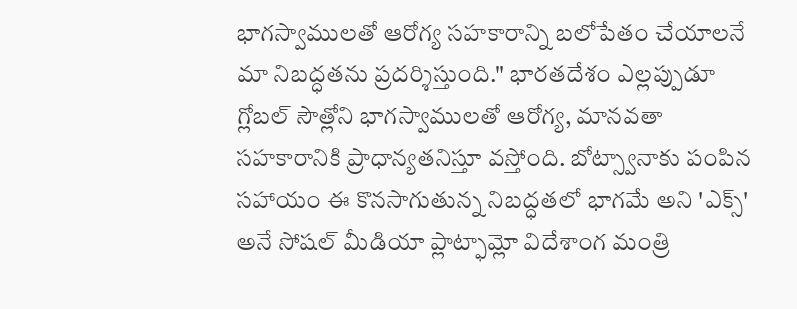భాగస్వాములతో ఆరోగ్య సహకారాన్ని బలోపేతం చేయాలనే మా నిబద్ధతను ప్రదర్శిస్తుంది." భారతదేశం ఎల్లప్పుడూ గ్లోబల్ సౌత్లోని భాగస్వాములతో ఆరోగ్య, మానవతా సహకారానికి ప్రాధాన్యతనిస్తూ వస్తోంది. బోట్స్వానాకు పంపిన సహాయం ఈ కొనసాగుతున్న నిబద్ధతలో భాగమే అని 'ఎక్స్' అనే సోషల్ మీడియా ప్లాట్ఫామ్లో విదేశాంగ మంత్రి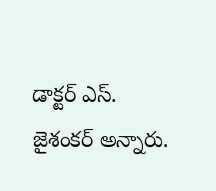డాక్టర్ ఎస్. జైశంకర్ అన్నారు.